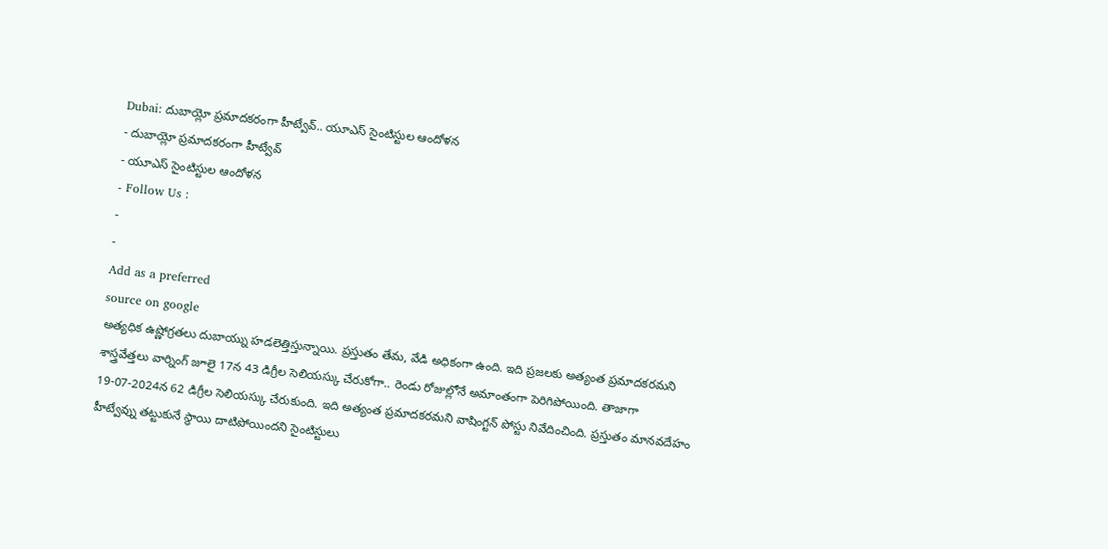Dubai: దుబాయ్లో ప్రమాదకరంగా హీట్వేవ్.. యూఎస్ సైంటిస్టుల ఆందోళన
- దుబాయ్లో ప్రమాదకరంగా హీట్వేవ్
- యూఎస్ సైంటిస్టుల ఆందోళన
- Follow Us :
-
-
Add as a preferred
source on google
అత్యధిక ఉష్ణోగ్రతలు దుబాయ్ను హడలెత్తిస్తున్నాయి. ప్రస్తుతం తేమ, వేడి అధికంగా ఉంది. ఇది ప్రజలకు అత్యంత ప్రమాదకరమని శాస్త్రవేత్తలు వార్నింగ్ జూలై 17న 43 డిగ్రీల సెలియస్కు చేరుకోగా.. రెండు రోజుల్లోనే అమాంతంగా పెరిగిపోయింది. తాజాగా 19-07-2024న 62 డిగ్రీల సెలియస్కు చేరుకుంది. ఇది అత్యంత ప్రమాదకరమని వాషింగ్టన్ పోస్టు నివేదించింది. ప్రస్తుతం మానవదేహం హీట్వేవ్ను తట్టుకునే స్థాయి దాటిపోయిందని సైంటిస్టులు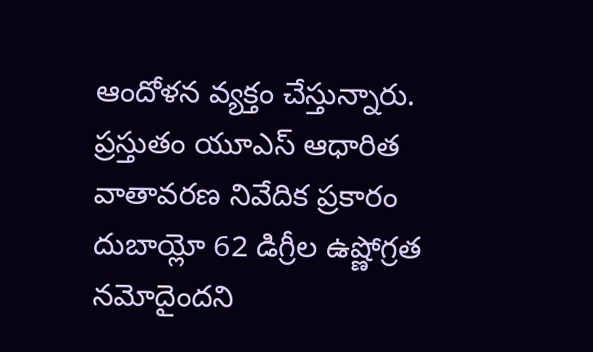ఆందోళన వ్యక్తం చేస్తున్నారు.
ప్రస్తుతం యూఎస్ ఆధారిత వాతావరణ నివేదిక ప్రకారం దుబాయ్లో 62 డిగ్రీల ఉష్ణోగ్రత నమోదైందని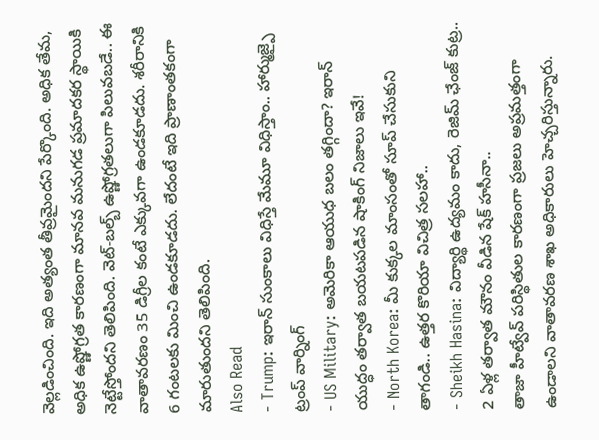వెల్లడించింది. ఇది అత్యంత తీవ్రమైందని పేర్కొంది. అధిక తేమ, అధిక ఉష్ణోగ్రత కారణంగా మానవ మనుగడ ప్రమాదకర స్థాయికి నెట్టేస్తోందని తెలిపింది. వెట్-బల్బ్ ఉష్ణోగ్రతలుగా పిలువబడే.. ఈ వాతావరణం 35 డిగ్రీల కంటే ఎక్కువగా ఉండకూడదు. శరీరానికి 6 గంటలకు మించి ఉండకూడదు. లేదంటే ఇది ప్రాణాంతకంగా మారుతుందని తెలిపింది.
Also Read
- Trump: ఇరాన్ సుంకాలు విధిస్తే మేమూ విధిస్తాం.. హార్ముజ్పై ట్రంప్ వార్నింగ్
- US Military: అమెరికా ఆయుధ బలం తగ్గిందా? ఇరాన్ యుద్ధం తర్వాత బయటపడిన షాకింగ్ నిజాలు ఇవే!
- North Korea: మీ కుక్కల మాంసంతో సూప్ చేసుకుని తాగండి.. ఉత్తర కొరియా విచిత్ర సలహా..
- Sheikh Hasina: విద్యార్థి ఉద్యమం కాదు, రెజిమ్ ఛేంజ్ కుట్ర.. 2 ఏళ్ల తర్వాత మౌనం వీడిన షేక్ హసీనా..
తాజా హీట్వేవ్ పరిస్థితుల కారణంగా ప్రజలు అప్రమత్తంగా ఉండాలని వాతావరణ శాఖ అధికారులు హెచ్చరిస్తున్నారు.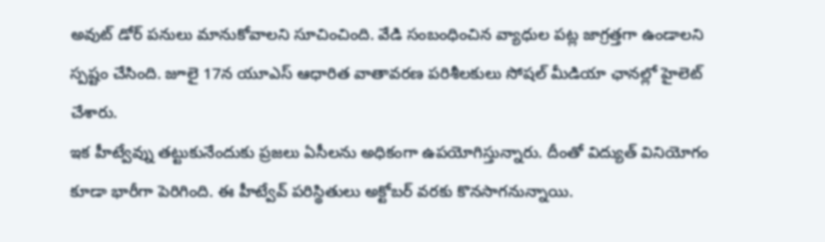అవుట్ డోర్ పనులు మానుకోవాలని సూచించింది. వేడి సంబంధించిన వ్యాధుల పట్ల జాగ్రత్తగా ఉండాలని స్పష్టం చేసింది. జూలై 17న యూఎస్ ఆధారిత వాతావరణ పరిశీలకులు సోషల్ మీడియా ఛానల్లో హైలెట్ చేశారు.
ఇక హీట్వేవ్ను తట్టుకునేందుకు ప్రజలు ఏసీలను అధికంగా ఉపయోగిస్తున్నారు. దీంతో విద్యుత్ వినియోగం కూడా భారీగా పెరిగింది. ఈ హీట్వేవ్ పరిస్థితులు అక్టోబర్ వరకు కొనసాగనున్నాయి.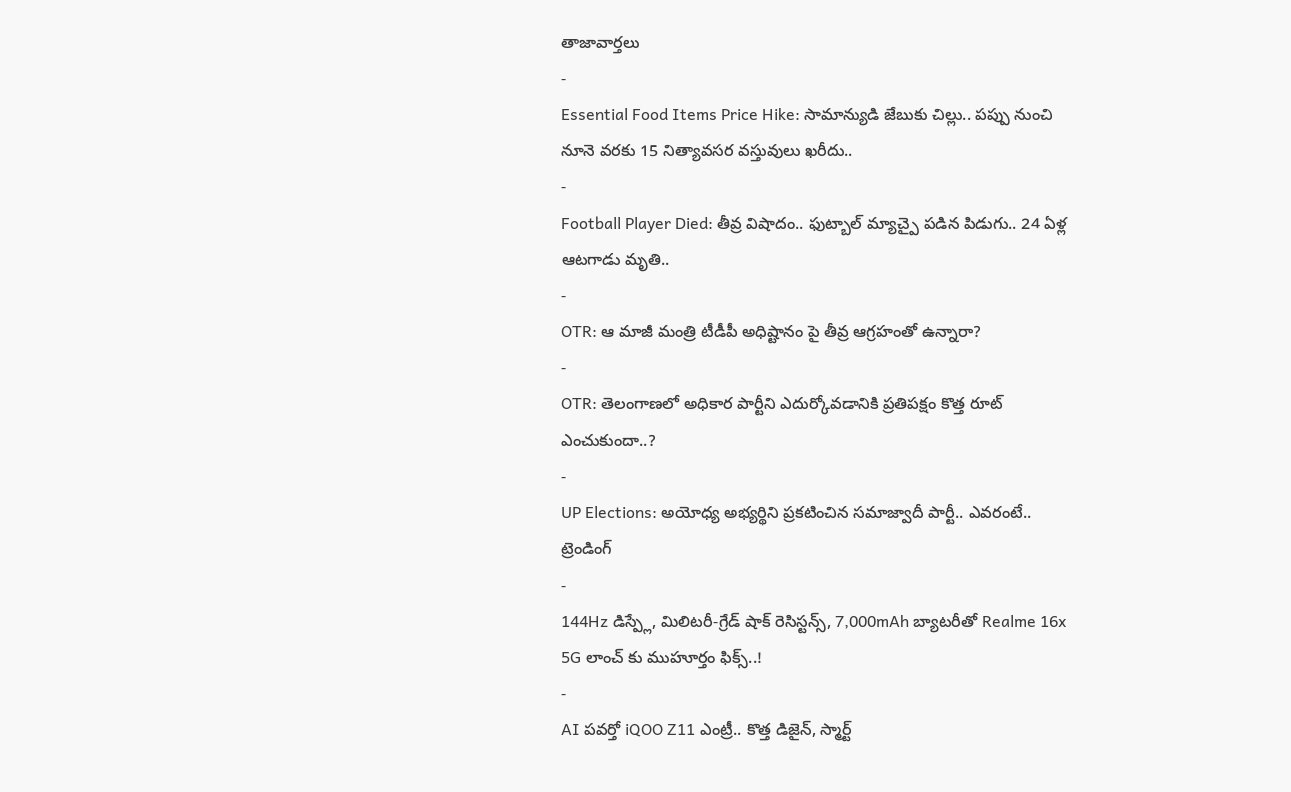తాజావార్తలు
-
Essential Food Items Price Hike: సామాన్యుడి జేబుకు చిల్లు.. పప్పు నుంచి నూనె వరకు 15 నిత్యావసర వస్తువులు ఖరీదు..
-
Football Player Died: తీవ్ర విషాదం.. ఫుట్బాల్ మ్యాచ్పై పడిన పిడుగు.. 24 ఏళ్ల ఆటగాడు మృతి..
-
OTR: ఆ మాజీ మంత్రి టీడీపీ అధిష్టానం పై తీవ్ర ఆగ్రహంతో ఉన్నారా?
-
OTR: తెలంగాణలో అధికార పార్టీని ఎదుర్కోవడానికి ప్రతిపక్షం కొత్త రూట్ ఎంచుకుందా..?
-
UP Elections: అయోధ్య అభ్యర్థిని ప్రకటించిన సమాజ్వాదీ పార్టీ.. ఎవరంటే..
ట్రెండింగ్
-
144Hz డిస్ప్లే, మిలిటరీ-గ్రేడ్ షాక్ రెసిస్టన్స్, 7,000mAh బ్యాటరీతో Realme 16x 5G లాంచ్ కు ముహూర్తం ఫిక్స్..!
-
AI పవర్తో iQOO Z11 ఎంట్రీ.. కొత్త డిజైన్, స్మార్ట్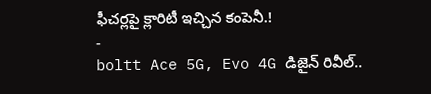ఫీచర్లపై క్లారిటీ ఇచ్చిన కంపెనీ.!
-
boltt Ace 5G, Evo 4G డిజైన్ రివీల్..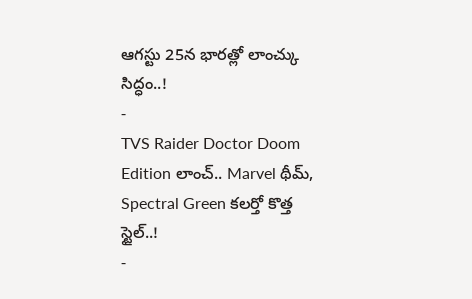ఆగస్టు 25న భారత్లో లాంచ్కు సిద్ధం..!
-
TVS Raider Doctor Doom Edition లాంచ్.. Marvel థీమ్, Spectral Green కలర్తో కొత్త స్టైల్..!
-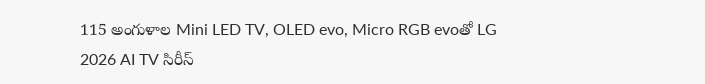115 అంగుళాల Mini LED TV, OLED evo, Micro RGB evoతో LG 2026 AI TV సిరీస్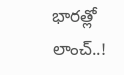భారత్లో లాంచ్..!